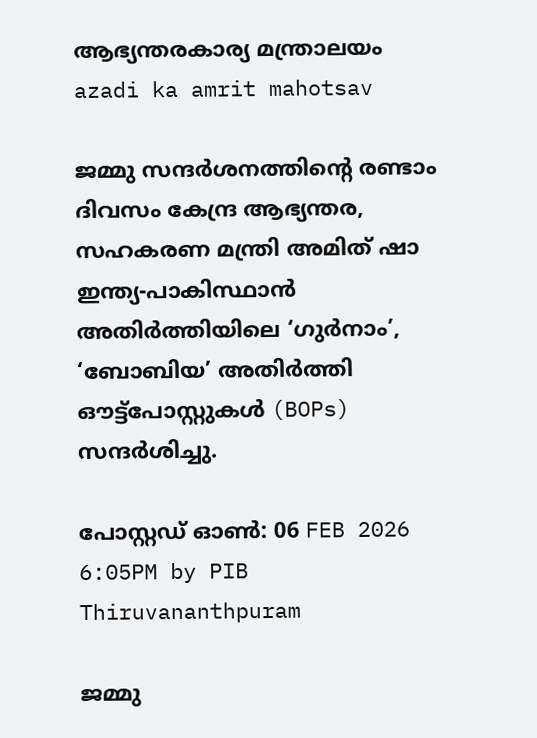ആഭ്യന്തരകാര്യ മന്ത്രാലയം
azadi ka amrit mahotsav

ജമ്മു സന്ദർശനത്തിൻ്റെ രണ്ടാം ദിവസം കേന്ദ്ര ആഭ്യന്തര, സഹകരണ മന്ത്രി അമിത് ഷാ ഇന്ത്യ-പാകിസ്ഥാൻ അതിർത്തിയിലെ ‘ഗുർനാം’, ‘ബോബിയ’ അതിർത്തി ഔട്ട്‌പോസ്റ്റുകൾ (BOPs) സന്ദർശിച്ചു.

പോസ്റ്റഡ് ഓണ്‍: 06 FEB 2026 6:05PM by PIB Thiruvananthpuram

ജമ്മു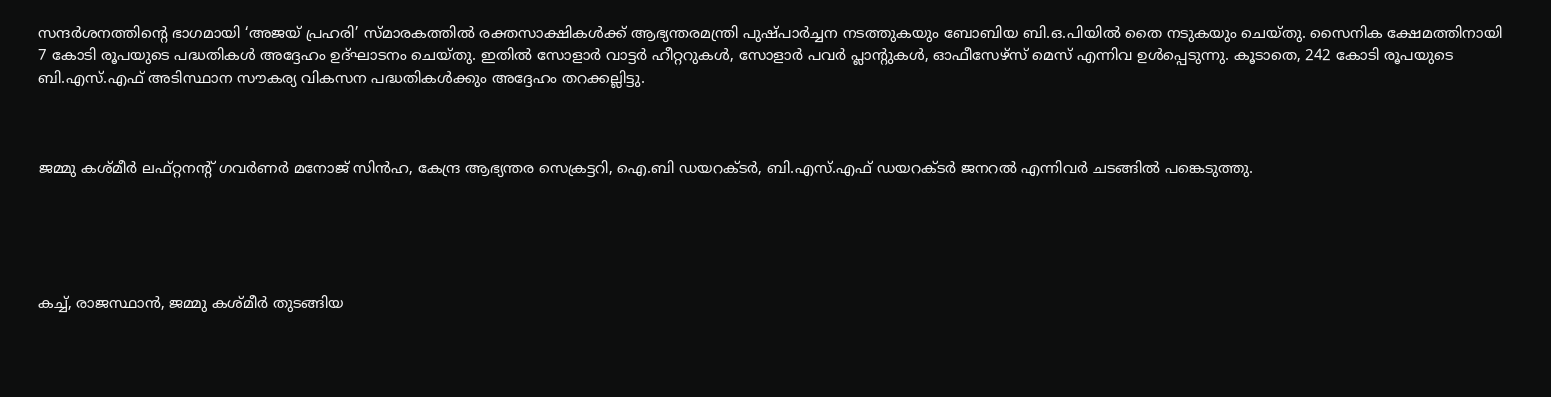സന്ദർശനത്തിൻ്റെ ഭാഗമായി ‘അജയ് പ്രഹരി’ സ്മാരകത്തിൽ രക്തസാക്ഷികൾക്ക് ആഭ്യന്തരമന്ത്രി പുഷ്പാർച്ചന നടത്തുകയും ബോബിയ ബി.ഒ.പിയിൽ തൈ നടുകയും ചെയ്തു. സൈനിക ക്ഷേമത്തിനായി 7 കോടി രൂപയുടെ പദ്ധതികൾ അദ്ദേഹം ഉദ്ഘാടനം ചെയ്തു. ഇതിൽ സോളാർ വാട്ടർ ഹീറ്ററുകൾ, സോളാർ പവർ പ്ലാൻ്റുകൾ, ഓഫീസേഴ്‌സ് മെസ് എന്നിവ ഉൾപ്പെടുന്നു. കൂടാതെ, 242 കോടി രൂപയുടെ ബി.എസ്.എഫ് അടിസ്ഥാന സൗകര്യ വികസന പദ്ധതികൾക്കും അദ്ദേഹം തറക്കല്ലിട്ടു.



ജമ്മു കശ്മീർ ലഫ്റ്റനൻ്റ് ഗവർണർ മനോജ് സിൻഹ, കേന്ദ്ര ആഭ്യന്തര സെക്രട്ടറി, ഐ.ബി ഡയറക്ടർ, ബി.എസ്.എഫ് ഡയറക്ടർ ജനറൽ എന്നിവർ ചടങ്ങിൽ പങ്കെടുത്തു.





കച്ച്, രാജസ്ഥാൻ, ജമ്മു കശ്മീർ തുടങ്ങിയ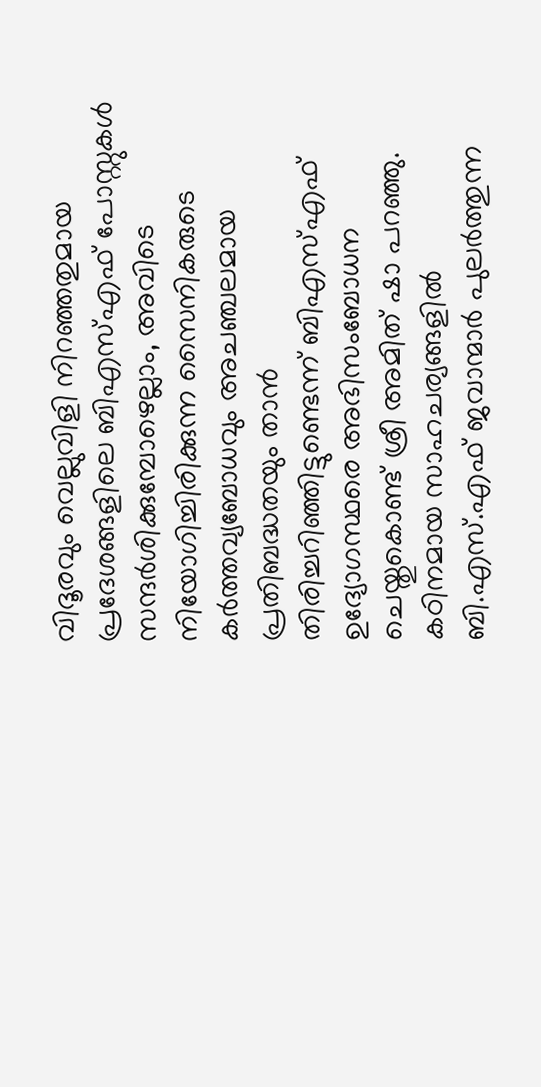വിദൂരവും വെല്ലുവിളി നിറഞ്ഞതുമായ പ്രദേശങ്ങളിലെ ബിഎസ്എഫ് പോസ്റ്റുകൾ സന്ദർശിക്കുമ്പോഴെല്ലാം, അവിടെ നിയോഗിച്ചിരിക്കുന്ന സൈനികരുടെ കർത്തവ്യബോധവും അചഞ്ചലമായ പ്രതിബദ്ധതയും താൻ തിരിച്ചറിഞ്ഞിട്ടുണ്ടെന്ന് ബിഎസ്എഫ് ഉദ്യോഗസ്ഥരെ അഭിസംബോധന ചെയ്തുകൊണ്ട് ശ്രീ അമിത് ഷാ പറഞ്ഞു. കഠിനമായ സാഹചര്യങ്ങളിൽ ബി.എസ്.എഫ് ജവാന്മാർ പുലർത്തുന്ന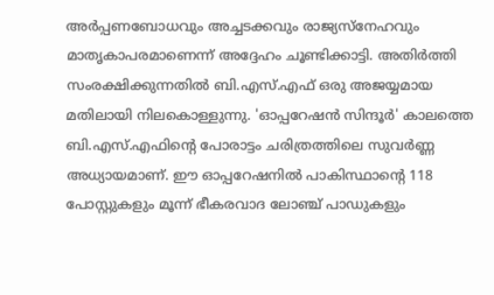അർപ്പണബോധവും അച്ചടക്കവും രാജ്യസ്നേഹവും മാതൃകാപരമാണെന്ന് അദ്ദേഹം ചൂണ്ടിക്കാട്ടി. അതിർത്തി സംരക്ഷിക്കുന്നതിൽ ബി.എസ്.എഫ് ഒരു അജയ്യമായ മതിലായി നിലകൊള്ളുന്നു. 'ഓപ്പറേഷൻ സിന്ദൂർ' കാലത്തെ ബി.എസ്.എഫിൻ്റെ പോരാട്ടം ചരിത്രത്തിലെ സുവർണ്ണ അധ്യായമാണ്. ഈ ഓപ്പറേഷനിൽ പാകിസ്ഥാൻ്റെ 118 പോസ്റ്റുകളും മൂന്ന് ഭീകരവാദ ലോഞ്ച് പാഡുകളും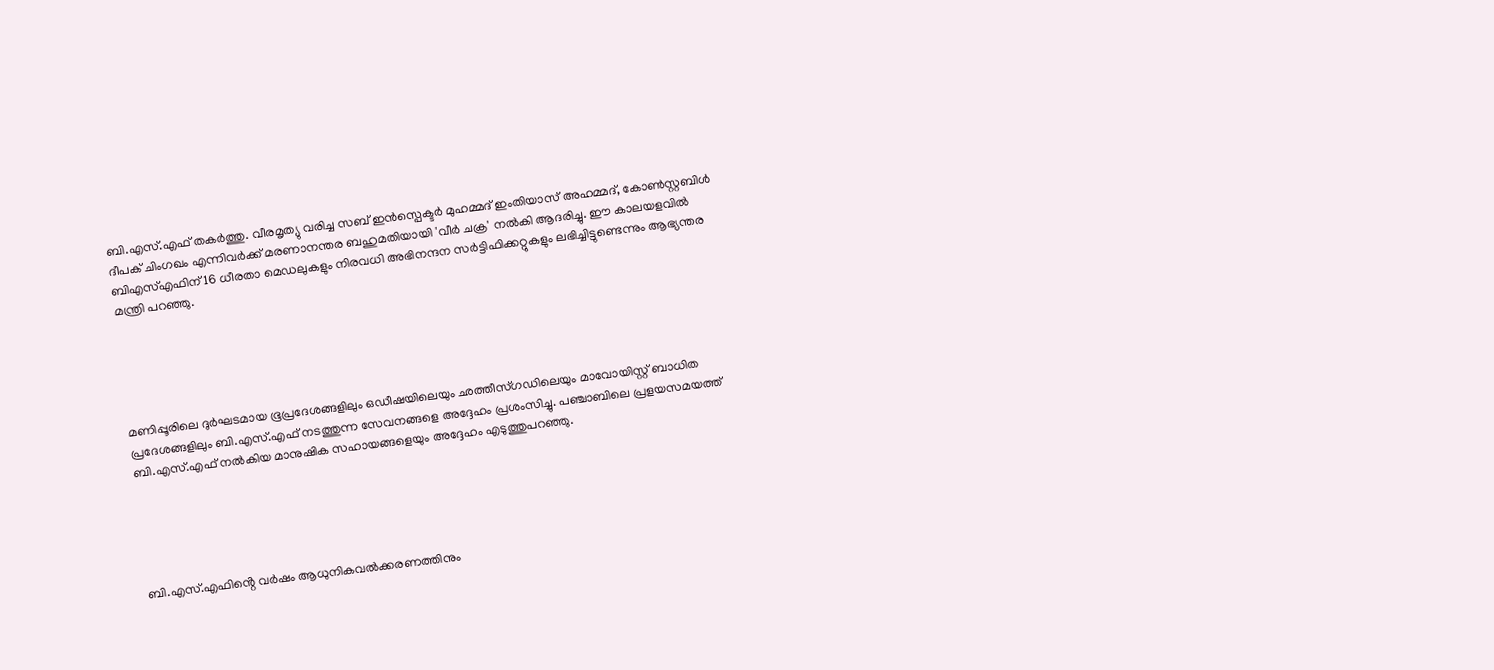ബി.എസ്.എഫ് തകർത്തു. വീരമൃത്യു വരിച്ച സബ് ഇൻസ്പെക്ടർ മുഹമ്മദ് ഇംതിയാസ് അഹമ്മദ്, കോൺസ്റ്റബിൾ ദീപക് ചിംഗഖം എന്നിവർക്ക് മരണാനന്തര ബഹുമതിയായി 'വീർ ചക്ര' നൽകി ആദരിച്ചു. ഈ കാലയളവിൽ ബി‌എസ്‌എഫിന് 16 ധീരതാ മെഡലുകളും നിരവധി അഭിനന്ദന സർട്ടിഫിക്കറ്റുകളും ലഭിച്ചിട്ടുണ്ടെന്നും ആഭ്യന്തര മന്ത്രി പറഞ്ഞു.





മണിപ്പൂരിലെ ദുർഘടമായ ഭൂപ്രദേശങ്ങളിലും ഒഡീഷയിലെയും ഛത്തീസ്ഗഡിലെയും മാവോയിസ്റ്റ് ബാധിത പ്രദേശങ്ങളിലും ബി.എസ്.എഫ് നടത്തുന്ന സേവനങ്ങളെ അദ്ദേഹം പ്രശംസിച്ചു. പഞ്ചാബിലെ പ്രളയസമയത്ത് ബി.എസ്.എഫ് നൽകിയ മാനുഷിക സഹായങ്ങളെയും അദ്ദേഹം എടുത്തുപറഞ്ഞു.





ബി.എസ്.എഫിൻ്റെ വർഷം ആധുനികവൽക്കരണത്തിനും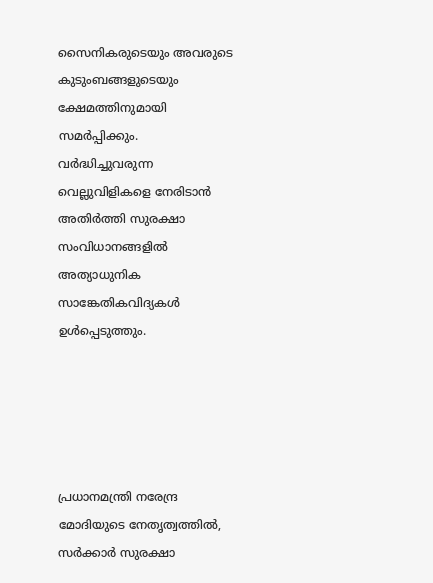സൈനികരുടെയും അവരുടെ കുടുംബങ്ങളുടെയും ക്ഷേമത്തിനുമായി സമർപ്പിക്കും. വർദ്ധിച്ചുവരുന്ന വെല്ലുവിളികളെ നേരിടാൻ അതിർത്തി സുരക്ഷാ സംവിധാനങ്ങളിൽ അത്യാധുനിക സാങ്കേതികവിദ്യകൾ ഉൾപ്പെടുത്തും.





പ്രധാനമന്ത്രി നരേന്ദ്ര മോദിയുടെ നേതൃത്വത്തിൽ, സർക്കാർ സുരക്ഷാ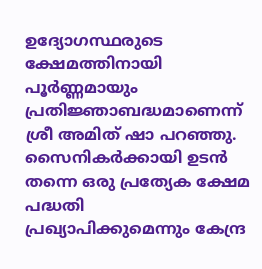ഉദ്യോഗസ്ഥരുടെ ക്ഷേമത്തിനായി പൂർണ്ണമായും പ്രതിജ്ഞാബദ്ധമാണെന്ന് ശ്രീ അമിത് ഷാ പറഞ്ഞു. സൈനികർക്കായി ഉടൻ തന്നെ ഒരു പ്രത്യേക ക്ഷേമ പദ്ധതി പ്രഖ്യാപിക്കുമെന്നും കേന്ദ്ര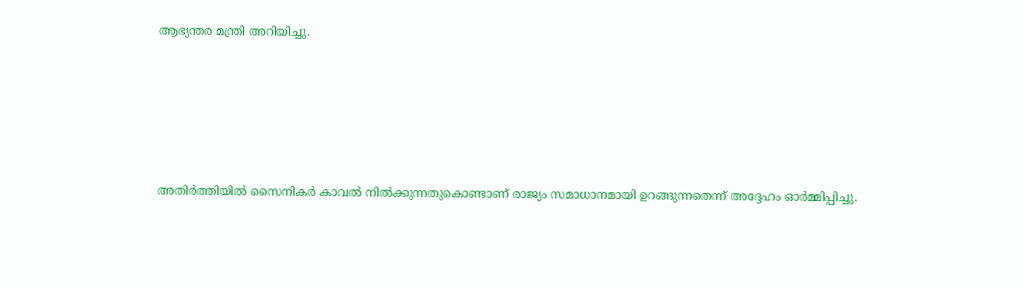ആഭ്യന്തര മന്ത്രി അറിയിച്ചു.





അതിർത്തിയിൽ സൈനികർ കാവൽ നിൽക്കുന്നതുകൊണ്ടാണ് രാജ്യം സമാധാനമായി ഉറങ്ങുന്നതെന്ന് അദ്ദേഹം ഓർമ്മിപ്പിച്ചു.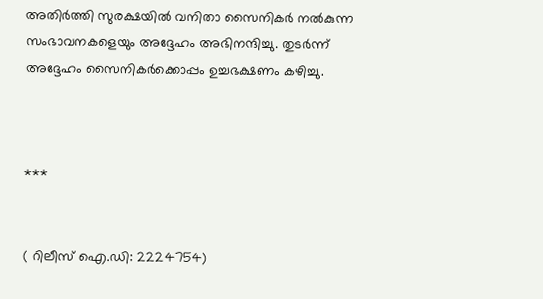അതിർത്തി സുരക്ഷയിൽ വനിതാ സൈനികർ നൽകുന്ന സംഭാവനകളെയും അദ്ദേഹം അഭിനന്ദിച്ചു. തുടർന്ന് അദ്ദേഹം സൈനികർക്കൊപ്പം ഉച്ചഭക്ഷണം കഴിച്ചു.



***


( റിലീസ് ഐ.ഡി: 2224754)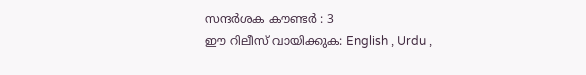സന്ദര്‍ശക കൗണ്ടര്‍ : 3
ഈ റിലീസ് വായിക്കുക: English , Urdu ,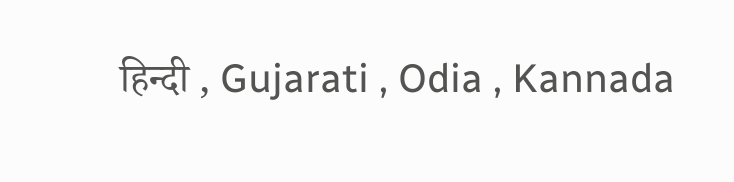हिन्दी , Gujarati , Odia , Kannada